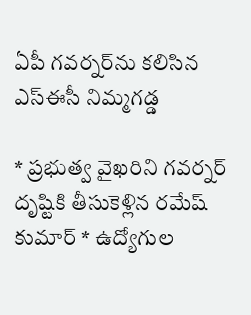ఏపీ గవర్నర్‌ను కలిసిన ఎస్ఈసీ నిమ్మగడ్డ

* ప్రభుత్వ వైఖరిని గవర్నర్ దృష్టికి తీసుకెళ్లిన రమేష్ కుమార్ * ఉద్యోగుల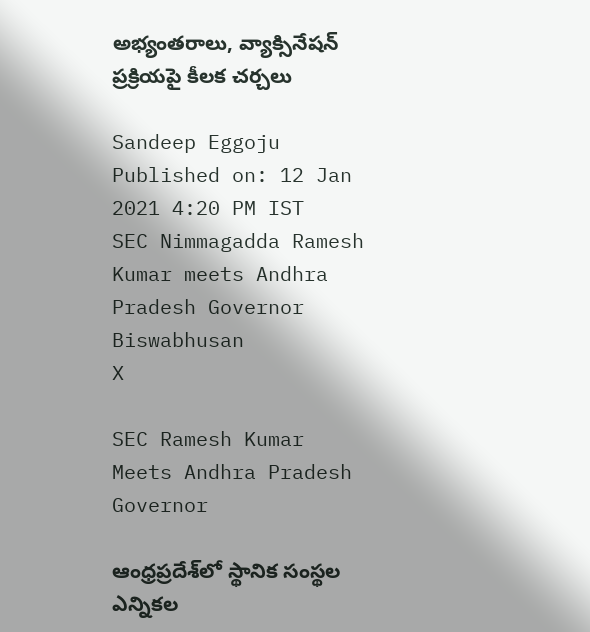అభ్యంతరాలు, వ్యాక్సినేషన్ ప్రక్రియపై కీలక చర్చలు

Sandeep Eggoju
Published on: 12 Jan 2021 4:20 PM IST
SEC Nimmagadda Ramesh Kumar meets Andhra Pradesh Governor Biswabhusan
X

SEC Ramesh Kumar Meets Andhra Pradesh Governor

ఆంధ్రప్రదేశ్‌లో స్థానిక సంస్థల ఎన్నికల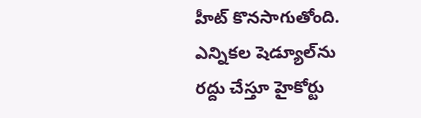హీట్ కొనసాగుతోంది. ఎన్నికల షెడ్యూల్‌ను రద్దు చేస్తూ హైకోర్టు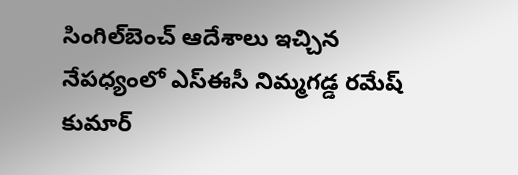సింగిల్‌బెంచ్‌ ఆదేశాలు ఇచ్చిన నేపధ్యంలో ఎస్ఈసీ నిమ్మగడ్డ రమేష్ కుమార్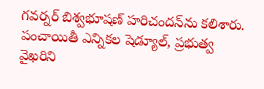గవర్నర్ బిశ్వభూషణ్ హరిచందన్‌ను కలిశారు. పంచాయితీ ఎన్నికల షెడ్యూల్, ప్రభుత్వ వైఖరిని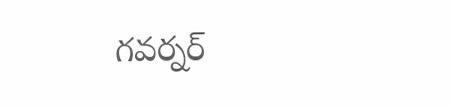గవర్నర్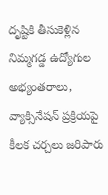దృష్టికి తీసుకెళ్లిన నిమ్మగడ్డ ఉద్యోగుల అభ్యంతరాలు, వ్యాక్సినేషన్ ప్రక్రియపై కీలక చర్చలు జరిపారు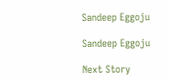Sandeep Eggoju

Sandeep Eggoju

Next Story